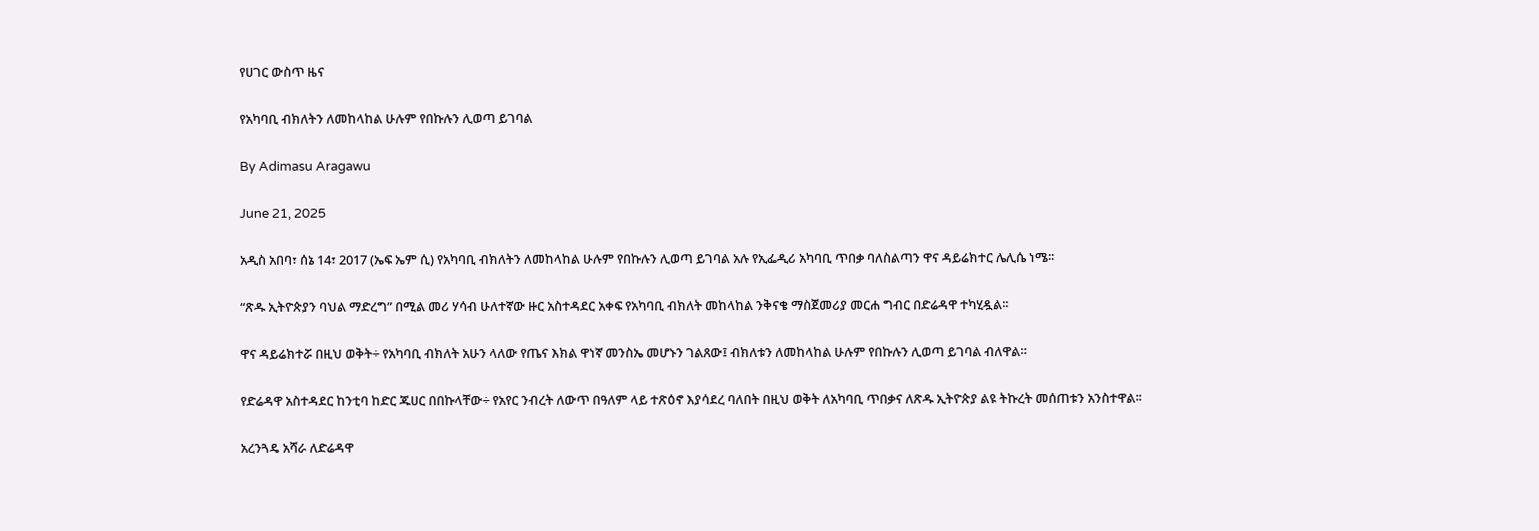የሀገር ውስጥ ዜና

የአካባቢ ብክለትን ለመከላከል ሁሉም የበኩሉን ሊወጣ ይገባል

By Adimasu Aragawu

June 21, 2025

አዲስ አበባ፣ ሰኔ 14፣ 2017 (ኤፍ ኤም ሲ) የአካባቢ ብክለትን ለመከላከል ሁሉም የበኩሉን ሊወጣ ይገባል አሉ የኢፌዲሪ አካባቢ ጥበቃ ባለስልጣን ዋና ዳይሬክተር ሌሊሴ ነሜ፡፡

“ጽዱ ኢትዮጵያን ባህል ማድረግ” በሚል መሪ ሃሳብ ሁለተኛው ዙር አስተዳደር አቀፍ የአካባቢ ብክለት መከላከል ንቅናቄ ማስጀመሪያ መርሐ ግብር በድሬዳዋ ተካሂዷል፡፡

ዋና ዳይሬክተሯ በዚህ ወቅት÷ የአካባቢ ብክለት አሁን ላለው የጤና እክል ዋነኛ መንስኤ መሆኑን ገልጸው፤ ብክለቱን ለመከላከል ሁሉም የበኩሉን ሊወጣ ይገባል ብለዋል።

የድሬዳዋ አስተዳደር ከንቲባ ከድር ጁሀር በበኩላቸው÷ የአየር ንብረት ለውጥ በዓለም ላይ ተጽዕኖ እያሳደረ ባለበት በዚህ ወቅት ለአካባቢ ጥበቃና ለጽዱ ኢትዮጵያ ልዩ ትኩረት መሰጠቱን አንስተዋል፡፡

አረንጓዴ አሻራ ለድሬዳዋ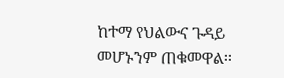ከተማ የህልውና ጉዳይ መሆኑንም ጠቁመዋል፡፡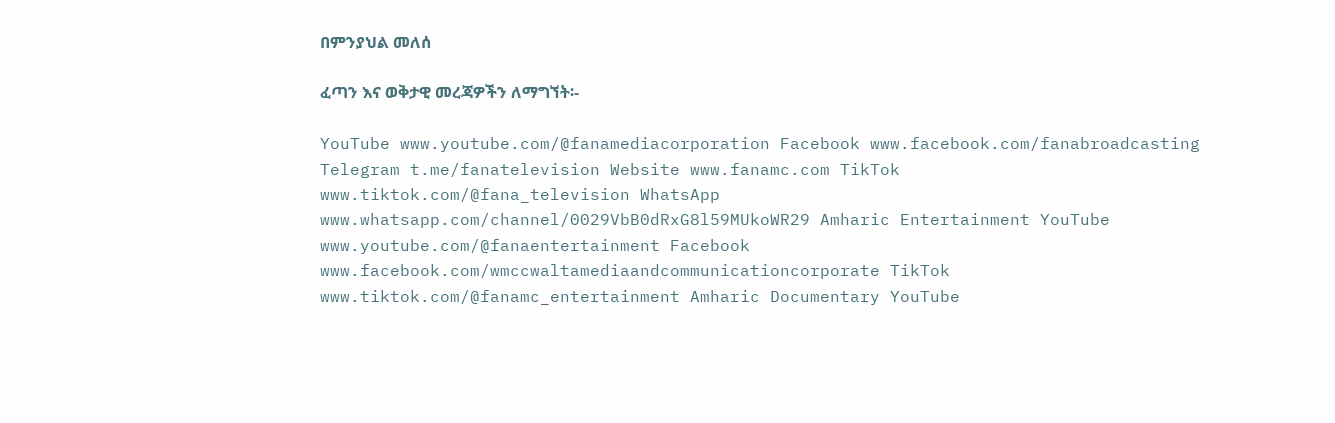በምንያህል መለሰ

ፈጣን እና ወቅታዊ መረጃዎችን ለማግኘት፡-

YouTube www.youtube.com/@fanamediacorporation Facebook www.facebook.com/fanabroadcasting Telegram t.me/fanatelevision Website www.fanamc.com TikTok www.tiktok.com/@fana_television WhatsApp www.whatsapp.com/channel/0029VbB0dRxG8l59MUkoWR29 Amharic Entertainment YouTube www.youtube.com/@fanaentertainment Facebook www.facebook.com/wmccwaltamediaandcommunicationcorporate TikTok www.tiktok.com/@fanamc_entertainment Amharic Documentary YouTube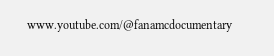www.youtube.com/@fanamcdocumentary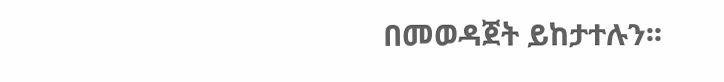በመወዳጀት ይከታተሉን፡፡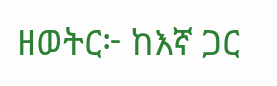ዘወትር፦ ከእኛ ጋር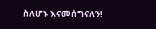ስለሆኑ እናመሰግናለን!